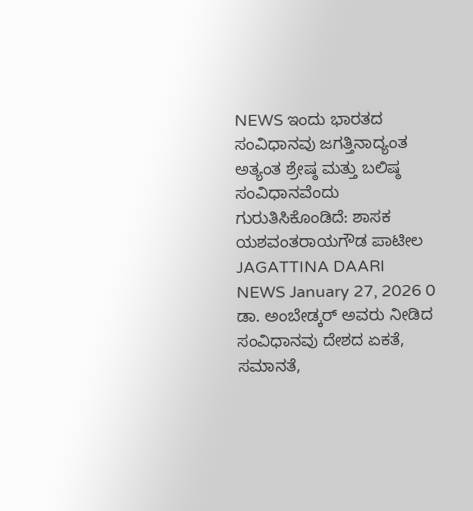NEWS ಇಂದು ಭಾರತದ ಸಂವಿಧಾನವು ಜಗತ್ತಿನಾದ್ಯಂತ ಅತ್ಯಂತ ಶ್ರೇಷ್ಠ ಮತ್ತು ಬಲಿಷ್ಠ ಸಂವಿಧಾನವೆಂದು ಗುರುತಿಸಿಕೊಂಡಿದೆ: ಶಾಸಕ ಯಶವಂತರಾಯಗೌಡ ಪಾಟೀಲ JAGATTINA DAARI NEWS January 27, 2026 0 ಡಾ. ಅಂಬೇಡ್ಕರ್ ಅವರು ನೀಡಿದ ಸಂವಿಧಾನವು ದೇಶದ ಏಕತೆ, ಸಮಾನತೆ,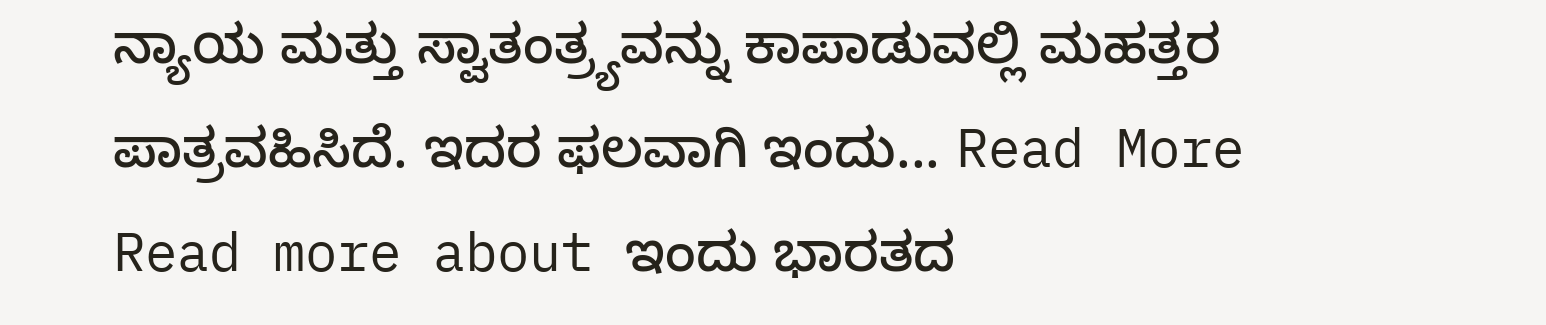ನ್ಯಾಯ ಮತ್ತು ಸ್ವಾತಂತ್ರ್ಯವನ್ನು ಕಾಪಾಡುವಲ್ಲಿ ಮಹತ್ತರ ಪಾತ್ರವಹಿಸಿದೆ. ಇದರ ಫಲವಾಗಿ ಇಂದು... Read More Read more about ಇಂದು ಭಾರತದ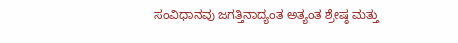ಸಂವಿಧಾನವು ಜಗತ್ತಿನಾದ್ಯಂತ ಅತ್ಯಂತ ಶ್ರೇಷ್ಠ ಮತ್ತು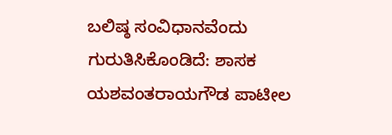ಬಲಿಷ್ಠ ಸಂವಿಧಾನವೆಂದು ಗುರುತಿಸಿಕೊಂಡಿದೆ: ಶಾಸಕ ಯಶವಂತರಾಯಗೌಡ ಪಾಟೀಲ